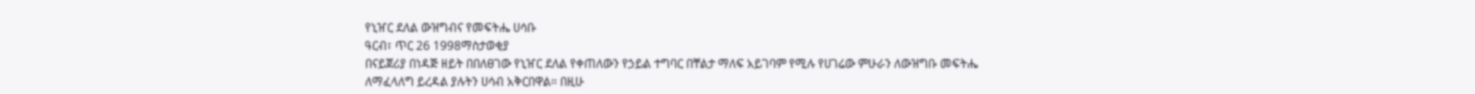የኒዠር ደለል ውዝግብና የመፍትሔ ሀሳቡ
ዓርብ፣ ጥር 26 1998ማስታወቂያ
በናይጀሪያ በነዳጅ ዘይት በበለፀገው የኒዠር ደለል የቀጠለውን የኃይል ተግባር በቸልታ ማለፍ አይገባም የሚሉ የሀገሬው ምሁራን ለውዝግቡ መፍትሔ ለማፈላለግ ይረዳል ያሉትን ሀሳብ አቅርበዋል። በዚሁ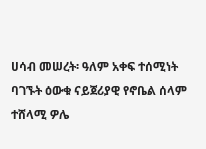ሀሳብ መሠረት፡ ዓለም አቀፍ ተሰሚነት ባገኙት ዕውቁ ናይጀሪያዊ የኖቤል ሰላም ተሸላሚ ዎሌ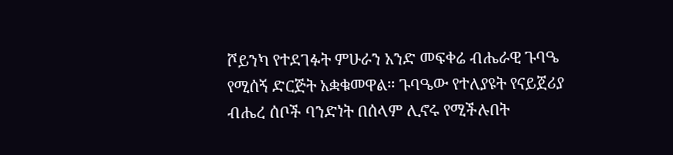ሾይንካ የተደገፉት ምሁራን አንድ መፍቀሬ ብሔራዊ ጉባዔ የሚሰኝ ድርጅት አቋቁመዋል። ጉባዔው የተለያዩት የናይጀሪያ ብሔረ ሰቦች ባንድነት በሰላም ሊኖሩ የሚችሉበት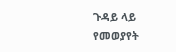ጉዳይ ላይ የመወያየት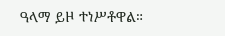ዓላማ ይዞ ተነሥቶዋል።